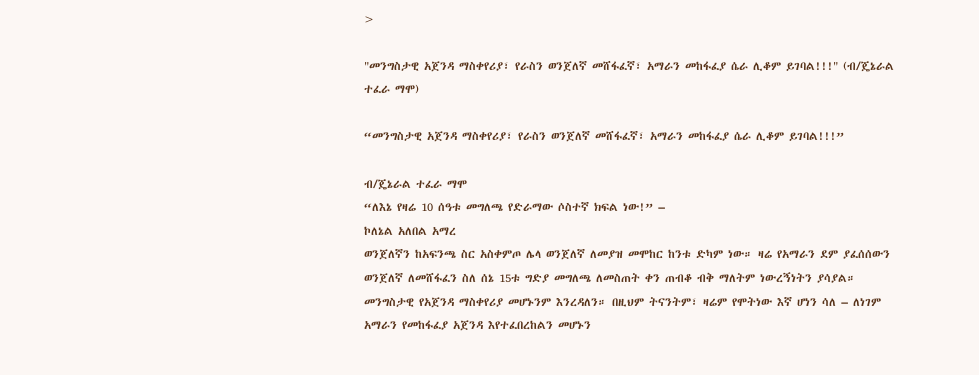>

"መንግስታዊ አጀንዳ ማስቀየሪያ፣ የራስን ወንጀለኛ መሸፋፈኛ፣ አማራን መከፋፈያ ሴራ ሊቆም ይገባል!!!" (ብ/ጄኔራል ተፈራ ማሞ)

“መንግስታዊ አጀንዳ ማስቀየሪያ፣ የራስን ወንጀለኛ መሸፋፈኛ፣ አማራን መከፋፈያ ሴራ ሊቆም ይገባል!!!”

ብ/ጄኔራል ተፈራ ማሞ
“ለእኔ የዛሬ 10 ሰዓቱ መግለጫ የድራማው ሶስተኛ ክፍል ነው!” –
ኮለኔል አለበል አማረ
ወንጀለኛን ከአፍንጫ ስር አስቀምጦ ሌላ ወንጀለኛ ለመያዝ መሞከር ከንቱ ድካም ነው። ዛሬ የአማራን ደም ያፈሰሰውን ወንጀለኛ ለመሸፋፈን ስለ ሰኔ 15ቱ ግድያ መግለጫ ለመስጠት ቀን ጠብቆ ብቅ ማለትም ነውረኝነትን ያሳያል። መንግስታዊ የአጀንዳ ማስቀየሪያ መሆኑንም እንረዳለን። በዚህም ትናንትም፣ ዛሬም የሞትነው እኛ ሆነን ሳለ – ለነገም አማራን የመከፋፈያ አጀንዳ እየተፈበረከልን መሆኑን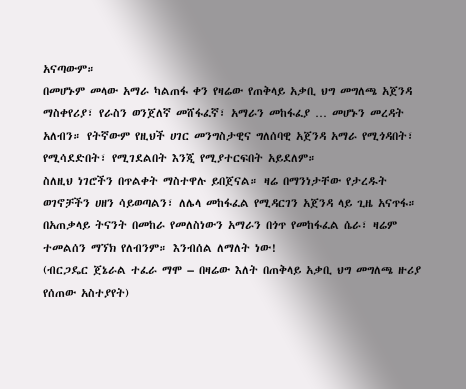አናጣውም።
በመሆኑም መላው አማራ ካልጠፋ ቀን የዛሬው የጠቅላይ አቃቢ ህግ መግለጫ አጀንዳ ማስቀየሪያ፣ የራስን ወንጀለኛ መሸፋፈኛ፣ አማራን መከፋፈያ … መሆኑን መረዳት አለብን። የትኛውም የዚህች ሀገር መንግስታዊና ግለሰባዊ አጀንዳ አማራ የሚጎዳበት፣ የሚሳደድበት፣ የሚገደልበት እንጂ የሚያተርፍበት አይደለም።
ስለዚህ ነገሮችን በጥልቀት ማስተዋሉ ይበጀናል። ዛሬ በማንነታቸው የታረዱት ወገኖቻችን ሀዘን ሳይወጣልን፣ ለሌላ መከፋፈል የሚዳርገን አጀንዳ ላይ ጊዜ አናጥፋ። በአጠቃላይ ትናንት በመከራ የመለስነውን አማራን በጎጥ የመከፋፈል ሴራ፣ ዛሬም ተመልሰን ማኘክ የለብንም። እንብሰል ለማለት ነው!
(ብርጋዴር ጀኔራል ተፈራ ማሞ – በዛሬው እለት በጠቅላይ አቃቢ ህግ መግለጫ ዙሪያ የሰጠው አስተያየት)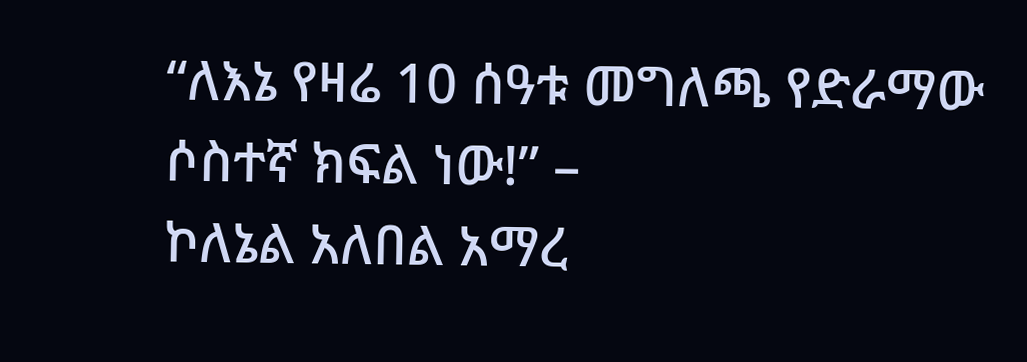“ለእኔ የዛሬ 10 ሰዓቱ መግለጫ የድራማው ሶስተኛ ክፍል ነው!” –
ኮለኔል አለበል አማረ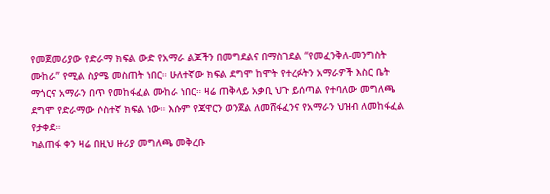የመጀመሪያው የድራማ ክፍል ውድ የአማራ ልጆችን በመግደልና በማስገደል “የመፈንቅለ-መንግስት ሙከራ” የሚል ስያሜ መስጠት ነበር። ሁለተኛው ክፍል ደግሞ ከሞት የተረፉትን አማራዎች እስር ቤት ማጎርና አማራን በጥ የመከፋፈል ሙከራ ነበር። ዛሬ ጠቅላይ አቃቢ ህጉ ይሰጣል የተባለው መግለጫ ደግሞ የድራማው ሶስተኛ ክፍል ነው። እሱም የጃዋርን ወንጀል ለመሸፋፈንና የአማራን ህዝብ ለመከፋፈል የታቀደ።
ካልጠፋ ቀን ዛሬ በዚህ ዙሪያ መግለጫ መቅረቡ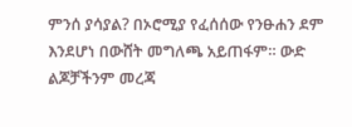ምንሰ ያሳያል? በኦሮሚያ የፈሰሰው የንፁሐን ደም እንደሆነ በውሸት መግለጫ አይጠፋም። ውድ ልጆቻችንም መረጃ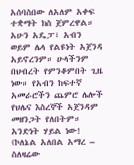አሰባስበው ለአለም አቀፍ ተቋማት ክስ ጀምረዋል።
አሁን አዴፓ፣ አብን ወይም ሌላ የልዩነት አጀንዳ አይኖረንም። ሁላችንም በህብረት የምንቆምበት ጊዜ ነው። የአብን ከፍተኛ አመራሮችን ጨምሮ ሌሎች የህሌና እስረኞች አጀንዳም መዘንጋት የለበትም። አንድነት ሃይል ነው!
(ኮለኔል አለበል አማረ – ስለዛሬው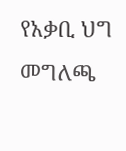የአቃቢ ህግ መግለጫ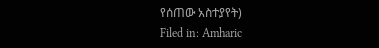የሰጠው አስተያየት)
Filed in: Amharic